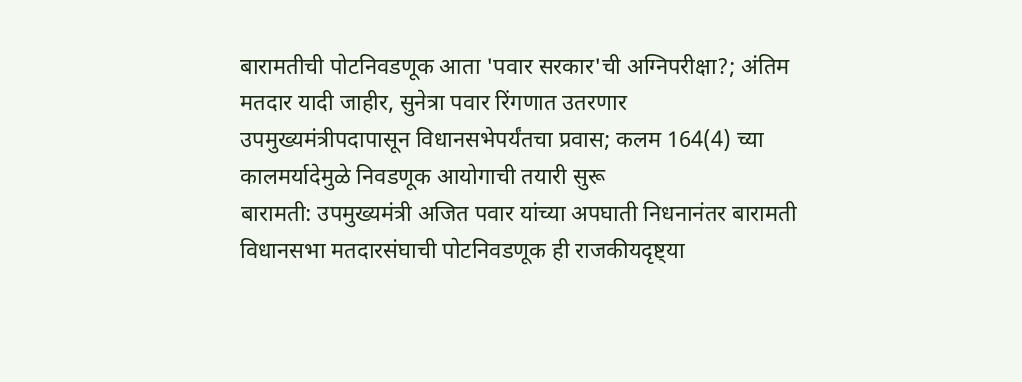बारामतीची पोटनिवडणूक आता 'पवार सरकार'ची अग्निपरीक्षा?; अंतिम मतदार यादी जाहीर, सुनेत्रा पवार रिंगणात उतरणार
उपमुख्यमंत्रीपदापासून विधानसभेपर्यंतचा प्रवास; कलम 164(4) च्या कालमर्यादेमुळे निवडणूक आयोगाची तयारी सुरू
बारामती: उपमुख्यमंत्री अजित पवार यांच्या अपघाती निधनानंतर बारामती विधानसभा मतदारसंघाची पोटनिवडणूक ही राजकीयदृष्ट्या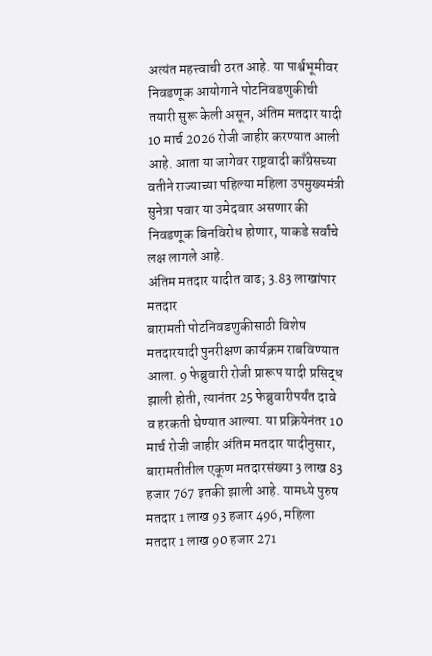अत्यंत महत्त्वाची ठरत आहे. या पार्श्वभूमीवर निवडणूक आयोगाने पोटनिवडणुकीची तयारी सुरू केली असून, अंतिम मतदार यादी 10 मार्च 2026 रोजी जाहीर करण्यात आली आहे. आता या जागेवर राष्ट्रवादी काँग्रेसच्या वतीने राज्याच्या पहिल्या महिला उपमुख्यमंत्री सुनेत्रा पवार या उमेदवार असणार की निवडणूक बिनविरोध होणार, याकडे सर्वांचे लक्ष लागले आहे.
अंतिम मतदार यादीत वाढ; 3.83 लाखांपार मतदार
बारामती पोटनिवडणुकीसाठी विशेष मतदारयादी पुनरीक्षण कार्यक्रम राबविण्यात आला. 9 फेब्रुवारी रोजी प्रारूप यादी प्रसिद्ध झाली होती, त्यानंतर 25 फेब्रुवारीपर्यंत दावे व हरकती घेण्यात आल्या. या प्रक्रियेनंतर 10 मार्च रोजी जाहीर अंतिम मतदार यादीनुसार, बारामतीतील एकूण मतदारसंख्या 3 लाख 83 हजार 767 इतकी झाली आहे. यामध्ये पुरुष मतदार 1 लाख 93 हजार 496, महिला मतदार 1 लाख 90 हजार 271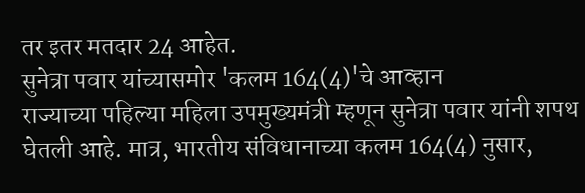तर इतर मतदार 24 आहेत.
सुनेत्रा पवार यांच्यासमोर 'कलम 164(4)'चे आव्हान
राज्याच्या पहिल्या महिला उपमुख्यमंत्री म्हणून सुनेत्रा पवार यांनी शपथ घेतली आहे. मात्र, भारतीय संविधानाच्या कलम 164(4) नुसार,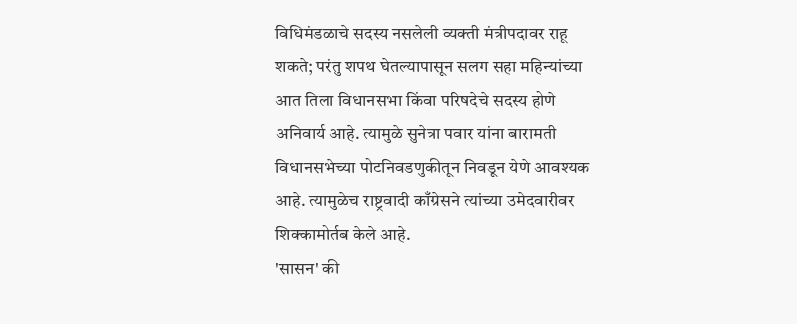विधिमंडळाचे सदस्य नसलेली व्यक्ती मंत्रीपदावर राहू शकते; परंतु शपथ घेतल्यापासून सलग सहा महिन्यांच्या आत तिला विधानसभा किंवा परिषदेचे सदस्य होणे अनिवार्य आहे. त्यामुळे सुनेत्रा पवार यांना बारामती विधानसभेच्या पोटनिवडणुकीतून निवडून येणे आवश्यक आहे. त्यामुळेच राष्ट्रवादी काँग्रेसने त्यांच्या उमेदवारीवर शिक्कामोर्तब केले आहे.
'सासन' की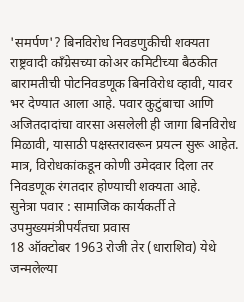'समर्पण'? बिनविरोध निवडणुकीची शक्यता
राष्ट्रवादी काँग्रेसच्या कोअर कमिटीच्या बैठकीत बारामतीची पोटनिवडणूक बिनविरोध व्हावी, यावर भर देण्यात आला आहे. पवार कुटुंबाचा आणि अजितदादांचा वारसा असलेली ही जागा बिनविरोध मिळावी, यासाठी पक्षस्तरावरून प्रयत्न सुरू आहेत. मात्र, विरोधकांकडून कोणी उमेदवार दिला तर निवडणूक रंगतदार होण्याची शक्यता आहे.
सुनेत्रा पवार : सामाजिक कार्यकर्ती ते उपमुख्यमंत्रीपर्यंतचा प्रवास
18 ऑक्टोबर 1963 रोजी तेर (धाराशिव) येथे जन्मलेल्या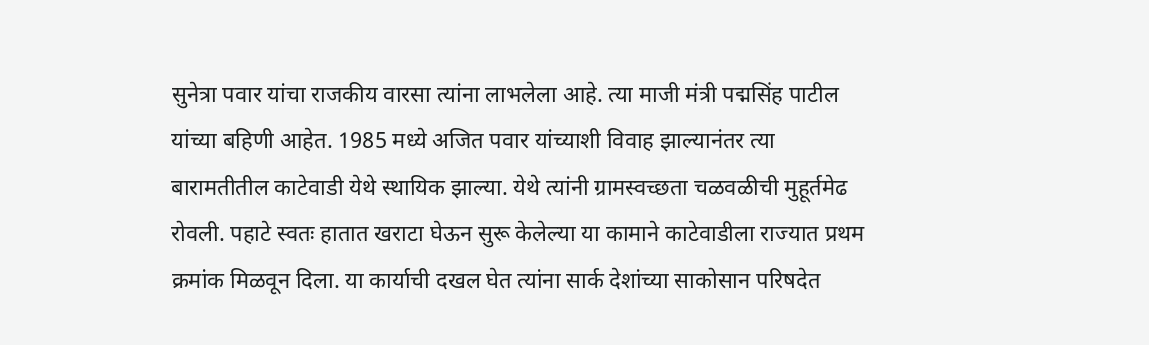सुनेत्रा पवार यांचा राजकीय वारसा त्यांना लाभलेला आहे. त्या माजी मंत्री पद्मसिंह पाटील यांच्या बहिणी आहेत. 1985 मध्ये अजित पवार यांच्याशी विवाह झाल्यानंतर त्या बारामतीतील काटेवाडी येथे स्थायिक झाल्या. येथे त्यांनी ग्रामस्वच्छता चळवळीची मुहूर्तमेढ रोवली. पहाटे स्वतः हातात खराटा घेऊन सुरू केलेल्या या कामाने काटेवाडीला राज्यात प्रथम क्रमांक मिळवून दिला. या कार्याची दखल घेत त्यांना सार्क देशांच्या साकोसान परिषदेत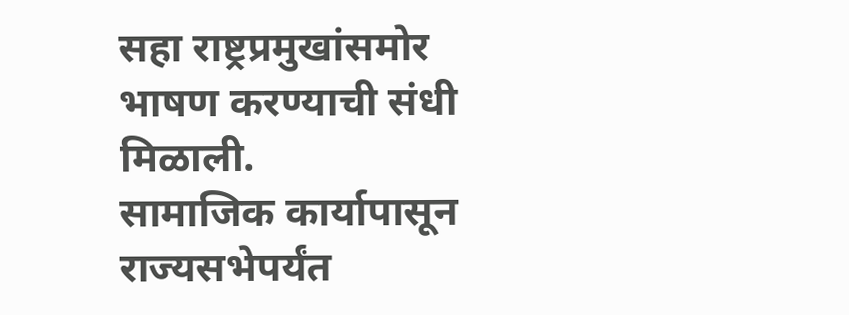सहा राष्ट्रप्रमुखांसमोर भाषण करण्याची संधी मिळाली.
सामाजिक कार्यापासून राज्यसभेपर्यंत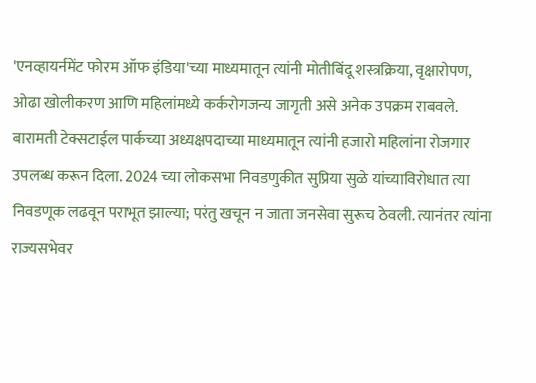'एनव्हायर्नमेंट फोरम ऑफ इंडिया'च्या माध्यमातून त्यांनी मोतीबिंदू शस्त्रक्रिया, वृक्षारोपण, ओढा खोलीकरण आणि महिलांमध्ये कर्करोगजन्य जागृती असे अनेक उपक्रम राबवले. बारामती टेक्सटाईल पार्कच्या अध्यक्षपदाच्या माध्यमातून त्यांनी हजारो महिलांना रोजगार उपलब्ध करून दिला. 2024 च्या लोकसभा निवडणुकीत सुप्रिया सुळे यांच्याविरोधात त्या निवडणूक लढवून पराभूत झाल्या; परंतु खचून न जाता जनसेवा सुरूच ठेवली. त्यानंतर त्यांना राज्यसभेवर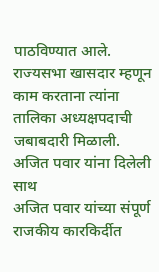पाठविण्यात आले. राज्यसभा खासदार म्हणून काम करताना त्यांना तालिका अध्यक्षपदाची जबाबदारी मिळाली.
अजित पवार यांना दिलेली साथ
अजित पवार यांच्या संपूर्ण राजकीय कारकिर्दीत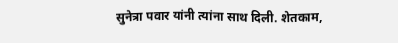सुनेत्रा पवार यांनी त्यांना साथ दिली. शेतकाम,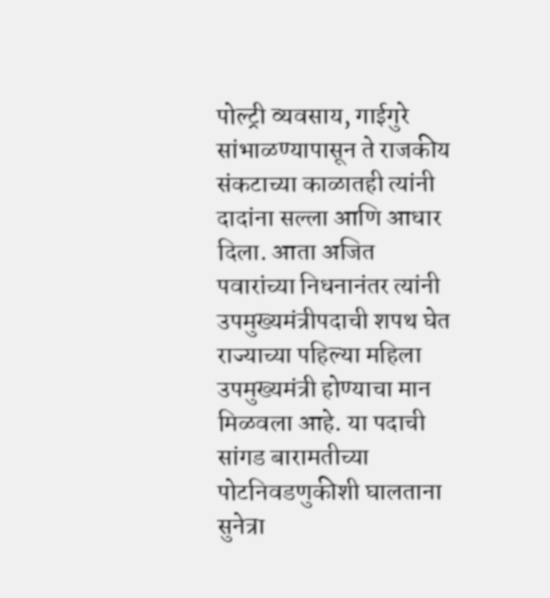पोल्ट्री व्यवसाय, गाईगुरे सांभाळण्यापासून ते राजकीय संकटाच्या काळातही त्यांनी दादांना सल्ला आणि आधार दिला. आता अजित पवारांच्या निधनानंतर त्यांनी उपमुख्यमंत्रीपदाची शपथ घेत राज्याच्या पहिल्या महिला उपमुख्यमंत्री होण्याचा मान मिळवला आहे. या पदाची सांगड बारामतीच्या पोटनिवडणुकीशी घालताना सुनेत्रा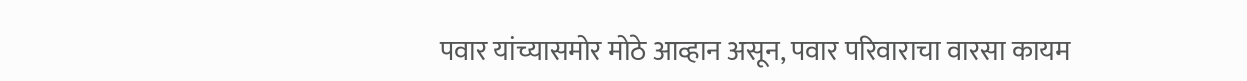पवार यांच्यासमोर मोठे आव्हान असून, पवार परिवाराचा वारसा कायम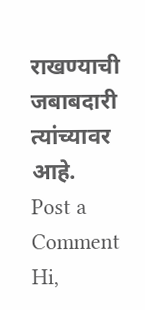राखण्याची जबाबदारी त्यांच्यावर आहे.
Post a Comment
Hi,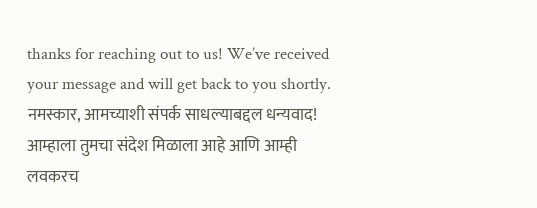thanks for reaching out to us! We’ve received your message and will get back to you shortly.
नमस्कार, आमच्याशी संपर्क साधल्याबद्दल धन्यवाद! आम्हाला तुमचा संदेश मिळाला आहे आणि आम्ही लवकरच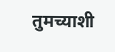तुमच्याशी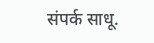संपर्क साधू.